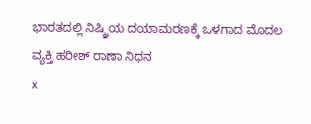ಭಾರತದಲ್ಲಿ ನಿಷ್ಕ್ರಿಯ ದಯಾಮರಣಕ್ಕೆ ಒಳಗಾದ ಮೊದಲ ವ್ಯಕ್ತಿ ಹರೀಶ್ ರಾಣಾ ನಿಧನ
x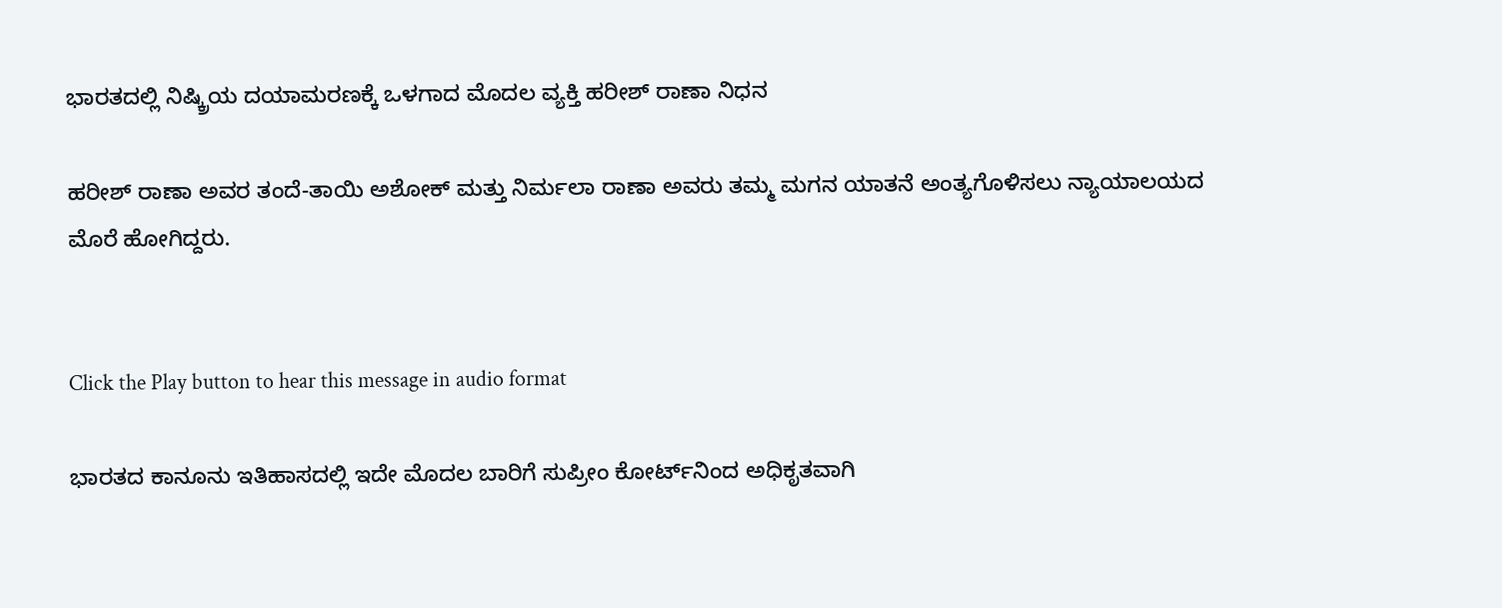ಭಾರತದಲ್ಲಿ ನಿಷ್ಕ್ರಿಯ ದಯಾಮರಣಕ್ಕೆ ಒಳಗಾದ ಮೊದಲ ವ್ಯಕ್ತಿ ಹರೀಶ್ ರಾಣಾ ನಿಧನ

ಹರೀಶ್ ರಾಣಾ ಅವರ ತಂದೆ-ತಾಯಿ ಅಶೋಕ್ ಮತ್ತು ನಿರ್ಮಲಾ ರಾಣಾ ಅವರು ತಮ್ಮ ಮಗನ ಯಾತನೆ ಅಂತ್ಯಗೊಳಿಸಲು ನ್ಯಾಯಾಲಯದ ಮೊರೆ ಹೋಗಿದ್ದರು.


Click the Play button to hear this message in audio format

ಭಾರತದ ಕಾನೂನು ಇತಿಹಾಸದಲ್ಲಿ ಇದೇ ಮೊದಲ ಬಾರಿಗೆ ಸುಪ್ರೀಂ ಕೋರ್ಟ್‌ನಿಂದ ಅಧಿಕೃತವಾಗಿ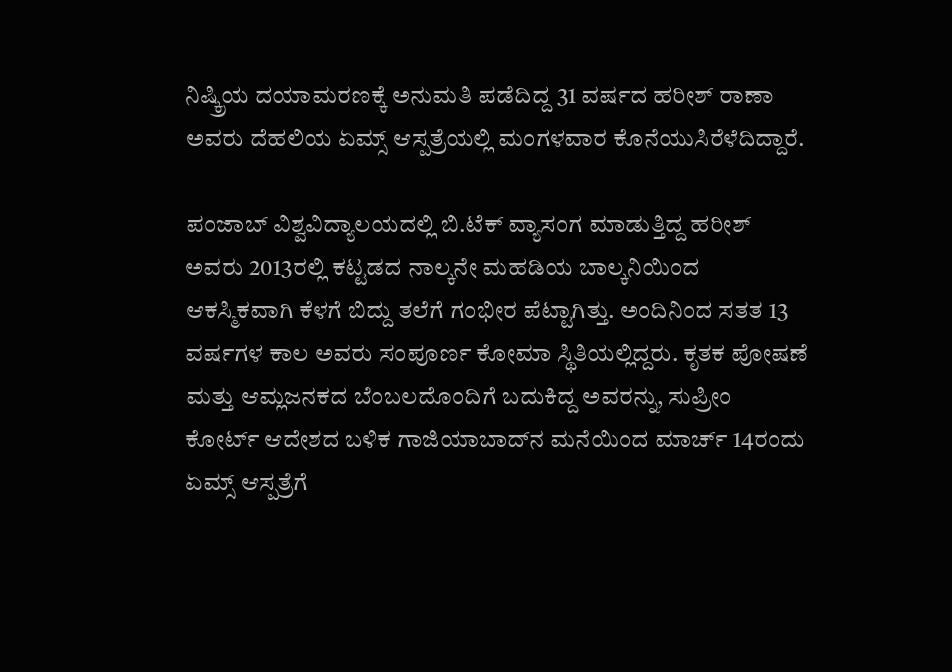ನಿಷ್ಕ್ರಿಯ ದಯಾಮರಣಕ್ಕೆ ಅನುಮತಿ ಪಡೆದಿದ್ದ 31 ವರ್ಷದ ಹರೀಶ್ ರಾಣಾ ಅವರು ದೆಹಲಿಯ ಏಮ್ಸ್ ಆಸ್ಪತ್ರೆಯಲ್ಲಿ ಮಂಗಳವಾರ ಕೊನೆಯುಸಿರೆಳೆದಿದ್ದಾರೆ.

ಪಂಜಾಬ್ ವಿಶ್ವವಿದ್ಯಾಲಯದಲ್ಲಿ ಬಿ.ಟೆಕ್ ವ್ಯಾಸಂಗ ಮಾಡುತ್ತಿದ್ದ ಹರೀಶ್ ಅವರು 2013ರಲ್ಲಿ ಕಟ್ಟಡದ ನಾಲ್ಕನೇ ಮಹಡಿಯ ಬಾಲ್ಕನಿಯಿಂದ ಆಕಸ್ಮಿಕವಾಗಿ ಕೆಳಗೆ ಬಿದ್ದು ತಲೆಗೆ ಗಂಭೀರ ಪೆಟ್ಟಾಗಿತ್ತು. ಅಂದಿನಿಂದ ಸತತ 13 ವರ್ಷಗಳ ಕಾಲ ಅವರು ಸಂಪೂರ್ಣ ಕೋಮಾ ಸ್ಥಿತಿಯಲ್ಲಿದ್ದರು. ಕೃತಕ ಪೋಷಣೆ ಮತ್ತು ಆಮ್ಲಜನಕದ ಬೆಂಬಲದೊಂದಿಗೆ ಬದುಕಿದ್ದ ಅವರನ್ನು, ಸುಪ್ರೀಂ ಕೋರ್ಟ್ ಆದೇಶದ ಬಳಿಕ ಗಾಜಿಯಾಬಾದ್‌ನ ಮನೆಯಿಂದ ಮಾರ್ಚ್ 14ರಂದು ಏಮ್ಸ್ ಆಸ್ಪತ್ರೆಗೆ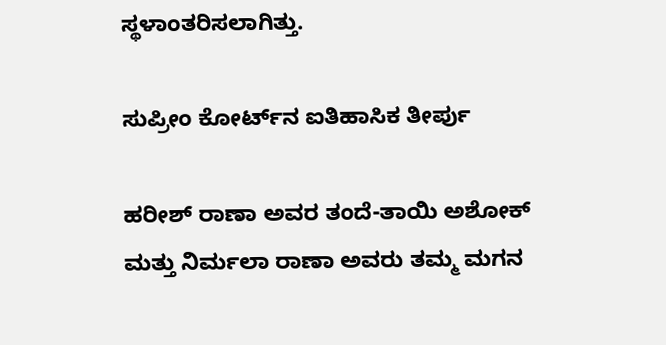ಸ್ಥಳಾಂತರಿಸಲಾಗಿತ್ತು.

ಸುಪ್ರೀಂ ಕೋರ್ಟ್‌ನ ಐತಿಹಾಸಿಕ ತೀರ್ಪು

ಹರೀಶ್ ರಾಣಾ ಅವರ ತಂದೆ-ತಾಯಿ ಅಶೋಕ್ ಮತ್ತು ನಿರ್ಮಲಾ ರಾಣಾ ಅವರು ತಮ್ಮ ಮಗನ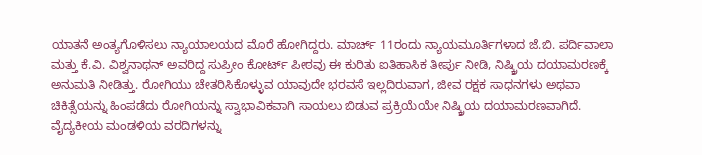ಯಾತನೆ ಅಂತ್ಯಗೊಳಿಸಲು ನ್ಯಾಯಾಲಯದ ಮೊರೆ ಹೋಗಿದ್ದರು. ಮಾರ್ಚ್ 11ರಂದು ನ್ಯಾಯಮೂರ್ತಿಗಳಾದ ಜೆ.ಬಿ. ಪರ್ದಿವಾಲಾ ಮತ್ತು ಕೆ.ವಿ. ವಿಶ್ವನಾಥನ್ ಅವರಿದ್ದ ಸುಪ್ರೀಂ ಕೋರ್ಟ್ ಪೀಠವು ಈ ಕುರಿತು ಐತಿಹಾಸಿಕ ತೀರ್ಪು ನೀಡಿ, ನಿಷ್ಕ್ರಿಯ ದಯಾಮರಣಕ್ಕೆ ಅನುಮತಿ ನೀಡಿತ್ತು. ರೋಗಿಯು ಚೇತರಿಸಿಕೊಳ್ಳುವ ಯಾವುದೇ ಭರವಸೆ ಇಲ್ಲದಿರುವಾಗ, ಜೀವ ರಕ್ಷಕ ಸಾಧನಗಳು ಅಥವಾ ಚಿಕಿತ್ಸೆಯನ್ನು ಹಿಂಪಡೆದು ರೋಗಿಯನ್ನು ಸ್ವಾಭಾವಿಕವಾಗಿ ಸಾಯಲು ಬಿಡುವ ಪ್ರಕ್ರಿಯೆಯೇ ನಿಷ್ಕ್ರಿಯ ದಯಾಮರಣವಾಗಿದೆ. ವೈದ್ಯಕೀಯ ಮಂಡಳಿಯ ವರದಿಗಳನ್ನು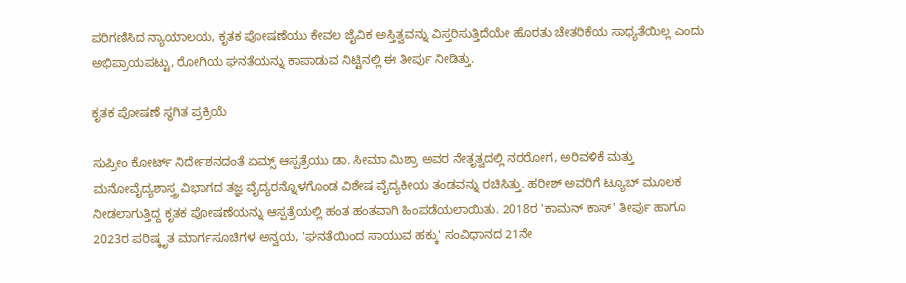ಪರಿಗಣಿಸಿದ ನ್ಯಾಯಾಲಯ, ಕೃತಕ ಪೋಷಣೆಯು ಕೇವಲ ಜೈವಿಕ ಅಸ್ತಿತ್ವವನ್ನು ವಿಸ್ತರಿಸುತ್ತಿದೆಯೇ ಹೊರತು ಚೇತರಿಕೆಯ ಸಾಧ್ಯತೆಯಿಲ್ಲ ಎಂದು ಅಭಿಪ್ರಾಯಪಟ್ಟು, ರೋಗಿಯ ಘನತೆಯನ್ನು ಕಾಪಾಡುವ ನಿಟ್ಟಿನಲ್ಲಿ ಈ ತೀರ್ಪು ನೀಡಿತ್ತು.

ಕೃತಕ ಪೋಷಣೆ ಸ್ಥಗಿತ ಪ್ರಕ್ರಿಯೆ

ಸುಪ್ರೀಂ ಕೋರ್ಟ್ ನಿರ್ದೇಶನದಂತೆ ಏಮ್ಸ್ ಆಸ್ಪತ್ರೆಯು ಡಾ. ಸೀಮಾ ಮಿಶ್ರಾ ಅವರ ನೇತೃತ್ವದಲ್ಲಿ ನರರೋಗ, ಅರಿವಳಿಕೆ ಮತ್ತು ಮನೋವೈದ್ಯಶಾಸ್ತ್ರ ವಿಭಾಗದ ತಜ್ಞ ವೈದ್ಯರನ್ನೊಳಗೊಂಡ ವಿಶೇಷ ವೈದ್ಯಕೀಯ ತಂಡವನ್ನು ರಚಿಸಿತ್ತು. ಹರೀಶ್ ಅವರಿಗೆ ಟ್ಯೂಬ್ ಮೂಲಕ ನೀಡಲಾಗುತ್ತಿದ್ದ ಕೃತಕ ಪೋಷಣೆಯನ್ನು ಆಸ್ಪತ್ರೆಯಲ್ಲಿ ಹಂತ ಹಂತವಾಗಿ ಹಿಂಪಡೆಯಲಾಯಿತು. 2018ರ 'ಕಾಮನ್ ಕಾಸ್' ತೀರ್ಪು ಹಾಗೂ 2023ರ ಪರಿಷ್ಕೃತ ಮಾರ್ಗಸೂಚಿಗಳ ಅನ್ವಯ, 'ಘನತೆಯಿಂದ ಸಾಯುವ ಹಕ್ಕು' ಸಂವಿಧಾನದ 21ನೇ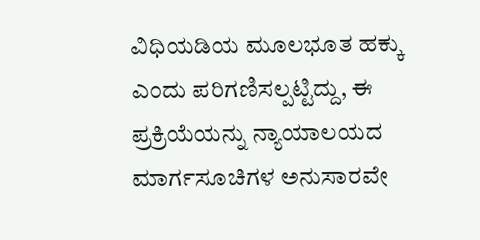ವಿಧಿಯಡಿಯ ಮೂಲಭೂತ ಹಕ್ಕು ಎಂದು ಪರಿಗಣಿಸಲ್ಪಟ್ಟಿದ್ದು, ಈ ಪ್ರಕ್ರಿಯೆಯನ್ನು ನ್ಯಾಯಾಲಯದ ಮಾರ್ಗಸೂಚಿಗಳ ಅನುಸಾರವೇ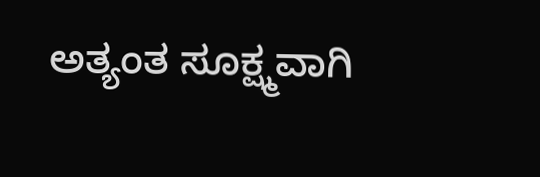ಅತ್ಯಂತ ಸೂಕ್ಷ್ಮವಾಗಿ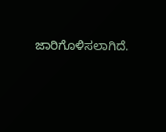ಜಾರಿಗೊಳಿಸಲಾಗಿದೆ.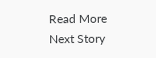Read More
Next Story